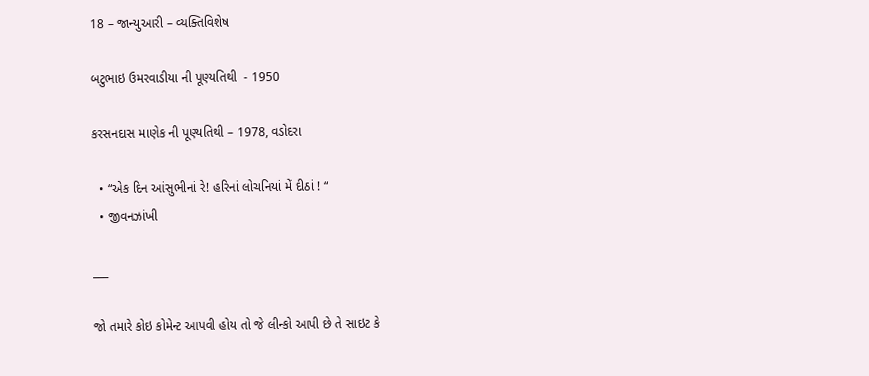18 – જાન્યુઆરી – વ્યક્તિવિશેષ

બટુભાઇ ઉમરવાડીયા ની પૂણ્યતિથી  - 1950

કરસનદાસ માણેક ની પૂણ્યતિથી – 1978, વડોદરા

  • “એક દિન આંસુભીનાં રે! હરિનાં લોચનિયાં મેં દીઠાં ! “
  • જીવનઝાંખી

___

જો તમારે કોઇ કોમેન્ટ આપવી હોય તો જે લીન્કો આપી છે તે સાઇટ કે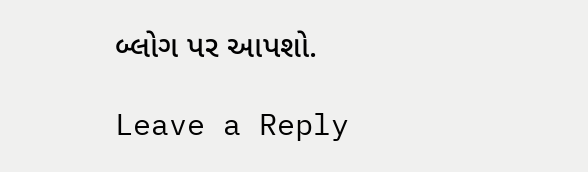બ્લોગ પર આપશો.

Leave a Reply